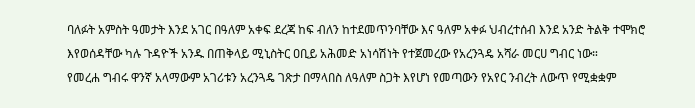ባለፉት አምስት ዓመታት እንደ አገር በዓለም አቀፍ ደረጃ ከፍ ብለን ከተደመጥንባቸው እና ዓለም አቀፉ ህብረተሰብ እንደ አንድ ትልቅ ተሞክሮ እየወሰዳቸው ካሉ ጉዳዮች አንዱ በጠቅላይ ሚኒስትር ዐቢይ አሕመድ አነሳሽነት የተጀመረው የአረንጓዴ አሻራ መርሀ ግብር ነው።
የመረሐ ግብሩ ዋንኛ አላማውም አገሪቱን አረንጓዴ ገጽታ በማላበስ ለዓለም ስጋት እየሆነ የመጣውን የአየር ንብረት ለውጥ የሚቋቋም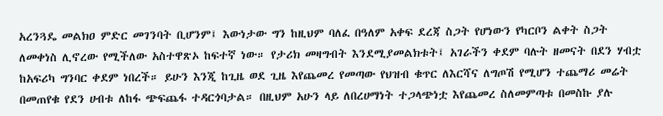አረንጓዴ መልክዐ ምድር መገንባት ቢሆንም፤ እውነታው ግን ከዚህም ባለፈ በዓለም አቀፍ ደረጃ ስጋት የሆነውን የካርቦን ልቀት ስጋት ለመቀነስ ሊኖረው የሚችለው አስተዋጽኦ ከፍተኛ ነው። የታሪክ መዛግብት እንደሚያመልክቱት፤ አገራችን ቀደም ባሉት ዘመናት በደን ሃብቷ ከአፍሪካ ግንባር ቀደም ነበረች። ይሁን እንጂ ከጊዜ ወደ ጊዜ እየጨመረ የመጣው የህዝብ ቁጥር ለእርሻና ለግጦሽ የሚሆን ተጨማሪ መሬት በመጠየቁ የደን ሀብቱ ለከፋ ጭፍጨፋ ተዳርጎባታል። በዚህም አሁን ላይ ለበረሀማነት ተጋላጭነቷ እየጨመረ ስለመምጣቱ በመስኩ ያሉ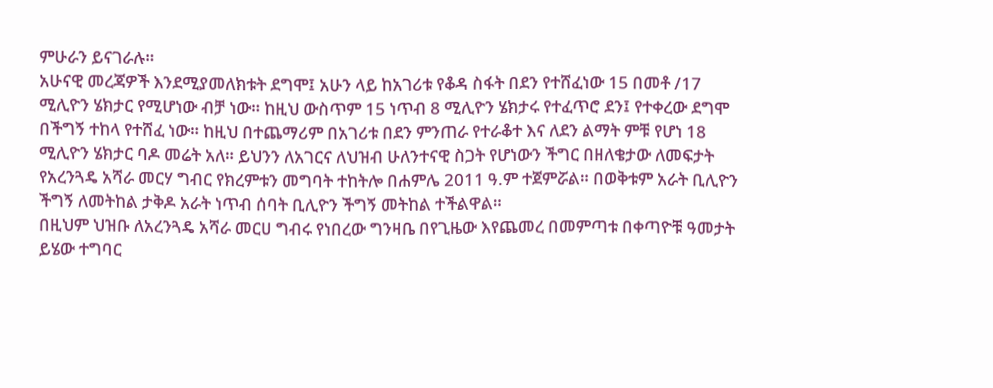ምሁራን ይናገራሉ።
አሁናዊ መረጃዎች እንደሚያመለክቱት ደግሞ፤ አሁን ላይ ከአገሪቱ የቆዳ ስፋት በደን የተሸፈነው 15 በመቶ /17 ሚሊዮን ሄክታር የሚሆነው ብቻ ነው። ከዚህ ውስጥም 15 ነጥብ 8 ሚሊዮን ሄክታሩ የተፈጥሮ ደን፤ የተቀረው ደግሞ በችግኝ ተከላ የተሸፈ ነው። ከዚህ በተጨማሪም በአገሪቱ በደን ምንጠራ የተራቆተ እና ለደን ልማት ምቹ የሆነ 18 ሚሊዮን ሄክታር ባዶ መሬት አለ። ይህንን ለአገርና ለህዝብ ሁለንተናዊ ስጋት የሆነውን ችግር በዘለቄታው ለመፍታት የአረንጓዴ አሻራ መርሃ ግብር የክረምቱን መግባት ተከትሎ በሐምሌ 2011 ዓ.ም ተጀምሯል። በወቅቱም አራት ቢሊዮን ችግኝ ለመትከል ታቅዶ አራት ነጥብ ሰባት ቢሊዮን ችግኝ መትከል ተችልዋል።
በዚህም ህዝቡ ለአረንጓዴ አሻራ መርሀ ግብሩ የነበረው ግንዛቤ በየጊዜው እየጨመረ በመምጣቱ በቀጣዮቹ ዓመታት ይሄው ተግባር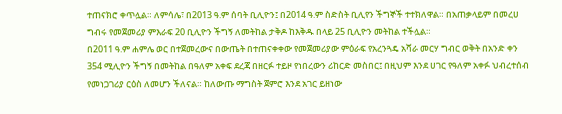ተጠናክሮ ቀጥሏል። ለምሳሌ፣ በ2013 ዓ.ም ሰባት ቢሊዮን፤ በ2014 ዓ.ም ስድስት ቢሊየን ችግኞች ተተክለዋል። በአጠቃላይም በመረሀ ግብሩ የመጀመሪያ ምእራፍ 20 ቢሊዮን ችግኝ ለመትከል ታቅዶ ከእቅዱ በላይ 25 ቢሊዮን መትከል ተችሏል።
በ2011 ዓ.ም ሐምሌ ወር በተጀመረውና በውጤት በተጠናቀቀው የመጀመሪያው ምዕራፍ የአረንጓዴ አሻራ መርሃ ግብር ወቅት በአንድ ቀን 354 ሚሊዮን ችግኝ በመትከል በዓለም አቀፍ ደረጃ በዘርፉ ተይዞ የነበረውን ሪከርድ መስበር፤ በዚህም እንደ ሀገር የዓለም አቀፉ ህብረተሰብ የመነጋገሪያ ርዕስ ለመሆን ችለናል። ከለውጡ ማግስት ጀምሮ እንደ አገር ይዘነው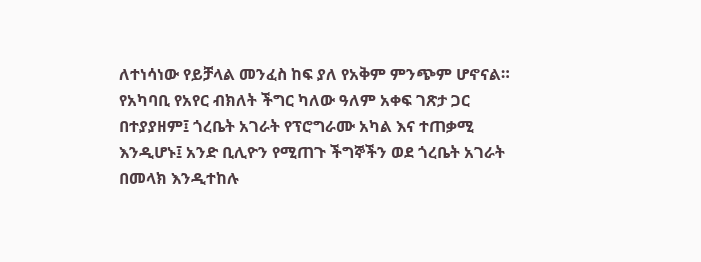ለተነሳነው የይቻላል መንፈስ ከፍ ያለ የአቅም ምንጭም ሆኖናል።
የአካባቢ የአየር ብክለት ችግር ካለው ዓለም አቀፍ ገጽታ ጋር በተያያዘም፤ ጎረቤት አገራት የፕሮግራሙ አካል እና ተጠቃሚ እንዲሆኑ፤ አንድ ቢሊዮን የሚጠጉ ችግኞችን ወደ ጎረቤት አገራት በመላክ እንዲተከሉ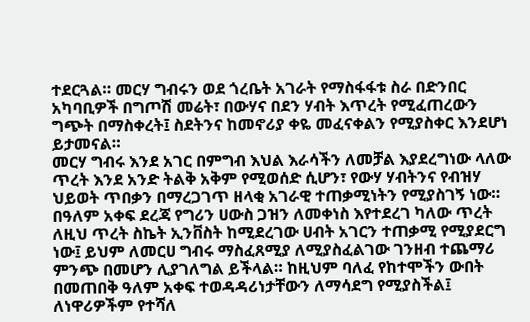ተደርጓል። መርሃ ግብሩን ወደ ጎረቤት አገራት የማስፋፋቱ ስራ በድንበር አካባቢዎች በግጦሽ መሬት፣ በውሃና በደን ሃብት እጥረት የሚፈጠረውን ግጭት በማስቀረት፤ ስደትንና ከመኖሪያ ቀዬ መፈናቀልን የሚያስቀር እንደሆነ ይታመናል።
መርሃ ግብሩ እንደ አገር በምግብ እህል እራሳችን ለመቻል እያደረግነው ላለው ጥረት እንደ አንድ ትልቅ አቅም የሚወሰድ ሲሆን፣ የውሃ ሃብትንና የብዝሃ ህይወት ጥበቃን በማረጋገጥ ዘላቂ አገራዊ ተጠቃሚነትን የሚያስገኝ ነው።
በዓለም አቀፍ ደረጃ የግሪን ሀውስ ጋዝን ለመቀነስ እየተደረገ ካለው ጥረት ለዚህ ጥረት ስኬት ኢንቨስት ከሚደረገው ሀብት አገርን ተጠቃሚ የሚያደርግ ነው፤ ይህም ለመርሀ ግብሩ ማስፈጸሚያ ለሚያስፈልገው ገንዘብ ተጨማሪ ምንጭ በመሆን ሊያገለግል ይችላል። ከዚህም ባለፈ የከተሞችን ውበት በመጠበቅ ዓለም አቀፍ ተወዳዳሪነታቸውን ለማሳደግ የሚያስችል፤ ለነዋሪዎችም የተሻለ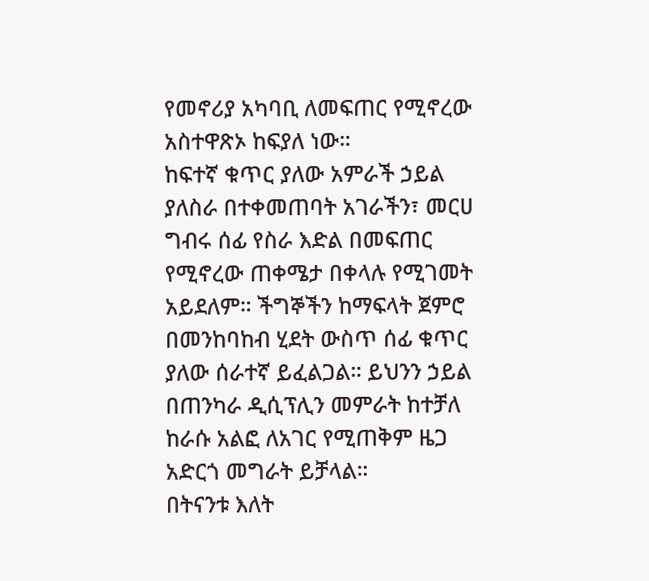የመኖሪያ አካባቢ ለመፍጠር የሚኖረው አስተዋጽኦ ከፍያለ ነው።
ከፍተኛ ቁጥር ያለው አምራች ኃይል ያለስራ በተቀመጠባት አገራችን፣ መርሀ ግብሩ ሰፊ የስራ እድል በመፍጠር የሚኖረው ጠቀሜታ በቀላሉ የሚገመት አይደለም። ችግኞችን ከማፍላት ጀምሮ በመንከባከብ ሂደት ውስጥ ሰፊ ቁጥር ያለው ሰራተኛ ይፈልጋል። ይህንን ኃይል በጠንካራ ዲሲፕሊን መምራት ከተቻለ ከራሱ አልፎ ለአገር የሚጠቅም ዜጋ አድርጎ መግራት ይቻላል።
በትናንቱ እለት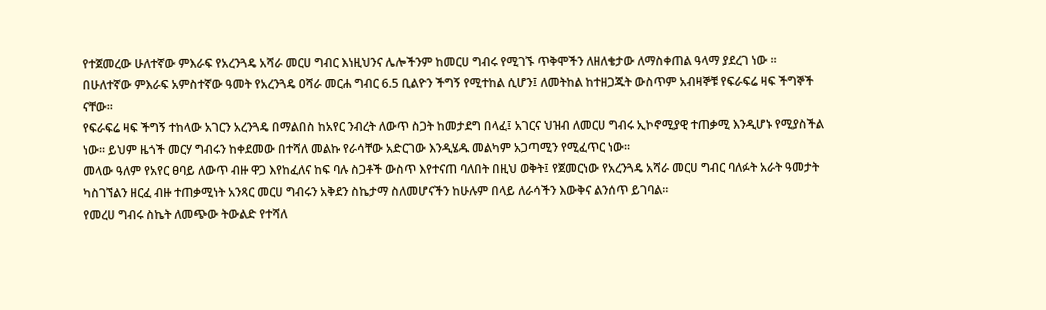የተጀመረው ሁለተኛው ምእራፍ የአረንጓዴ አሻራ መርሀ ግብር እነዚህንና ሌሎችንም ከመርሀ ግብሩ የሚገኙ ጥቅሞችን ለዘለቄታው ለማስቀጠል ዓላማ ያደረገ ነው ።
በሁለተኛው ምእራፍ አምስተኛው ዓመት የአረንጓዴ ዐሻራ መርሐ ግብር 6.5 ቢልዮን ችግኝ የሚተከል ሲሆን፤ ለመትከል ከተዘጋጁት ውስጥም አብዛኞቹ የፍራፍሬ ዛፍ ችግኞች ናቸው።
የፍራፍሬ ዛፍ ችግኝ ተከላው አገርን አረንጓዴ በማልበስ ከአየር ንብረት ለውጥ ስጋት ከመታደግ በላፈ፤ አገርና ህዝብ ለመርሀ ግብሩ ኢኮኖሚያዊ ተጠቃሚ እንዲሆኑ የሚያስችል ነው። ይህም ዜጎች መርሃ ግብሩን ከቀደመው በተሻለ መልኩ የራሳቸው አድርገው እንዲሄዱ መልካም አጋጣሚን የሚፈጥር ነው።
መላው ዓለም የአየር ፀባይ ለውጥ ብዙ ዋጋ እየከፈለና ከፍ ባሉ ስጋቶች ውስጥ እየተናጠ ባለበት በዚህ ወቅት፤ የጀመርነው የአረንጓዴ አሻራ መርሀ ግብር ባለፉት አራት ዓመታት ካስገኘልን ዘርፈ ብዙ ተጠቃሚነት አንጻር መርሀ ግብሩን አቅደን ስኬታማ ስለመሆናችን ከሁሉም በላይ ለራሳችን እውቅና ልንሰጥ ይገባል።
የመረሀ ግብሩ ስኬት ለመጭው ትውልድ የተሻለ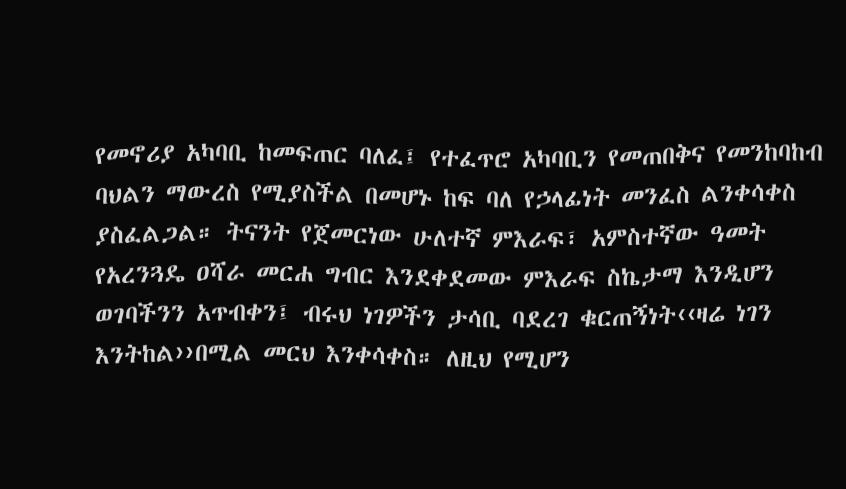የመኖሪያ አካባቢ ከመፍጠር ባለፈ፤ የተፈጥሮ አካባቢን የመጠበቅና የመንከባከብ ባህልን ማውረስ የሚያስችል በመሆኑ ከፍ ባለ የኃላፊነት መንፈስ ልንቀሳቀስ ያስፈልጋል። ትናንት የጀመርነው ሁለተኛ ምእራፍ፣ አምስተኛው ዓመት የአረንጓዴ ዐሻራ መርሐ ግብር እንደቀደመው ምእራፍ ስኬታማ እንዲሆን ወገባችንን አጥብቀን፤ ብሩህ ነገዎችን ታሳቢ ባደረገ ቁርጠኝነት‹‹ዛሬ ነገን እንትከል››በሚል መርህ እንቀሳቀስ። ለዚህ የሚሆን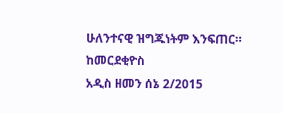ሁለንተናዊ ዝግጁነትም እንፍጠር።
ከመርደቂዮስ
አዲስ ዘመን ሰኔ 2/2015